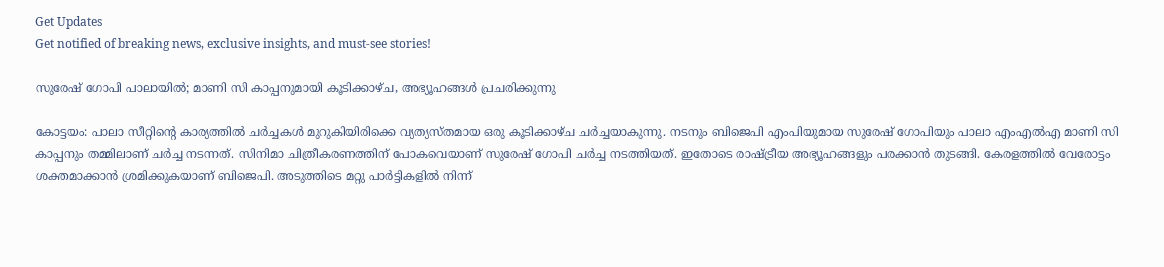Get Updates
Get notified of breaking news, exclusive insights, and must-see stories!

സുരേഷ് ഗോപി പാലായില്‍; മാണി സി കാപ്പനുമായി കൂടിക്കാഴ്ച, അഭ്യൂഹങ്ങള്‍ പ്രചരിക്കുന്നു

കോട്ടയം: പാലാ സീറ്റിന്റെ കാര്യത്തില്‍ ചര്‍ച്ചകള്‍ മുറുകിയിരിക്കെ വ്യത്യസ്തമായ ഒരു കൂടിക്കാഴ്ച ചര്‍ച്ചയാകുന്നു. നടനും ബിജെപി എംപിയുമായ സുരേഷ് ഗോപിയും പാലാ എംഎല്‍എ മാണി സി കാപ്പനും തമ്മിലാണ് ചര്‍ച്ച നടന്നത്. സിനിമാ ചിത്രീകരണത്തിന് പോകവെയാണ് സുരേഷ് ഗോപി ചര്‍ച്ച നടത്തിയത്. ഇതോടെ രാഷ്ട്രീയ അഭ്യൂഹങ്ങളും പരക്കാന്‍ തുടങ്ങി. കേരളത്തില്‍ വേരോട്ടം ശക്തമാക്കാന്‍ ശ്രമിക്കുകയാണ് ബിജെപി. അടുത്തിടെ മറ്റു പാര്‍ട്ടികളില്‍ നിന്ന്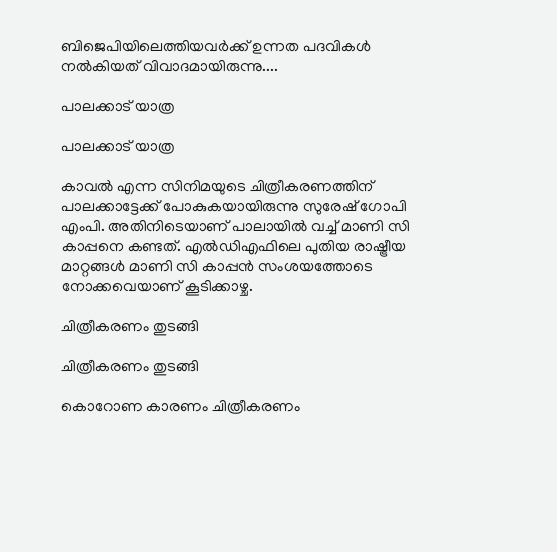ബിജെപിയിലെത്തിയവര്‍ക്ക് ഉന്നത പദവികള്‍ നല്‍കിയത് വിവാദമായിരുന്നു....

പാലക്കാട് യാത്ര

പാലക്കാട് യാത്ര

കാവല്‍ എന്ന സിനിമയുടെ ചിത്രീകരണത്തിന് പാലക്കാട്ടേക്ക് പോകുകയായിരുന്നു സുരേഷ് ഗോപി എംപി. അതിനിടെയാണ് പാലായില്‍ വച്ച് മാണി സി കാപ്പനെ കണ്ടത്. എല്‍ഡിഎഫിലെ പുതിയ രാഷ്ട്രീയ മാറ്റങ്ങള്‍ മാണി സി കാപ്പന്‍ സംശയത്തോടെ നോക്കവെയാണ് കൂടിക്കാഴ്ച.

ചിത്രീകരണം തുടങ്ങി

ചിത്രീകരണം തുടങ്ങി

കൊറോണ കാരണം ചിത്രീകരണം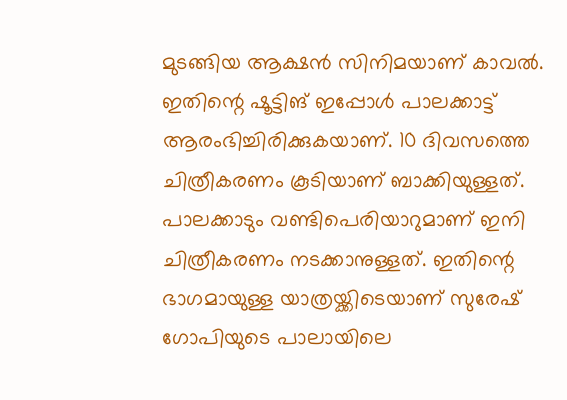മുടങ്ങിയ ആക്ഷന്‍ സിനിമയാണ് കാവല്‍. ഇതിന്റെ ഷൂട്ടിങ് ഇപ്പോള്‍ പാലക്കാട്ട് ആരംഭിച്ചിരിക്കുകയാണ്. 10 ദിവസത്തെ ചിത്രീകരണം കൂടിയാണ് ബാക്കിയുള്ളത്. പാലക്കാടും വണ്ടിപെരിയാറുമാണ് ഇനി ചിത്രീകരണം നടക്കാനുള്ളത്. ഇതിന്റെ ഭാഗമായുള്ള യാത്രയ്ക്കിടെയാണ് സുരേഷ് ഗോപിയുടെ പാലായിലെ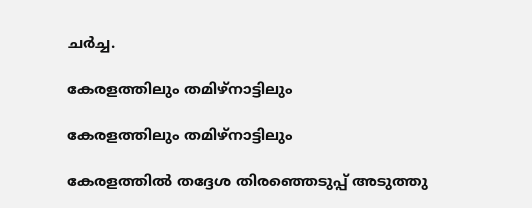ചര്‍ച്ച.

കേരളത്തിലും തമിഴ്‌നാട്ടിലും

കേരളത്തിലും തമിഴ്‌നാട്ടിലും

കേരളത്തില്‍ തദ്ദേശ തിരഞ്ഞെടുപ്പ് അടുത്തു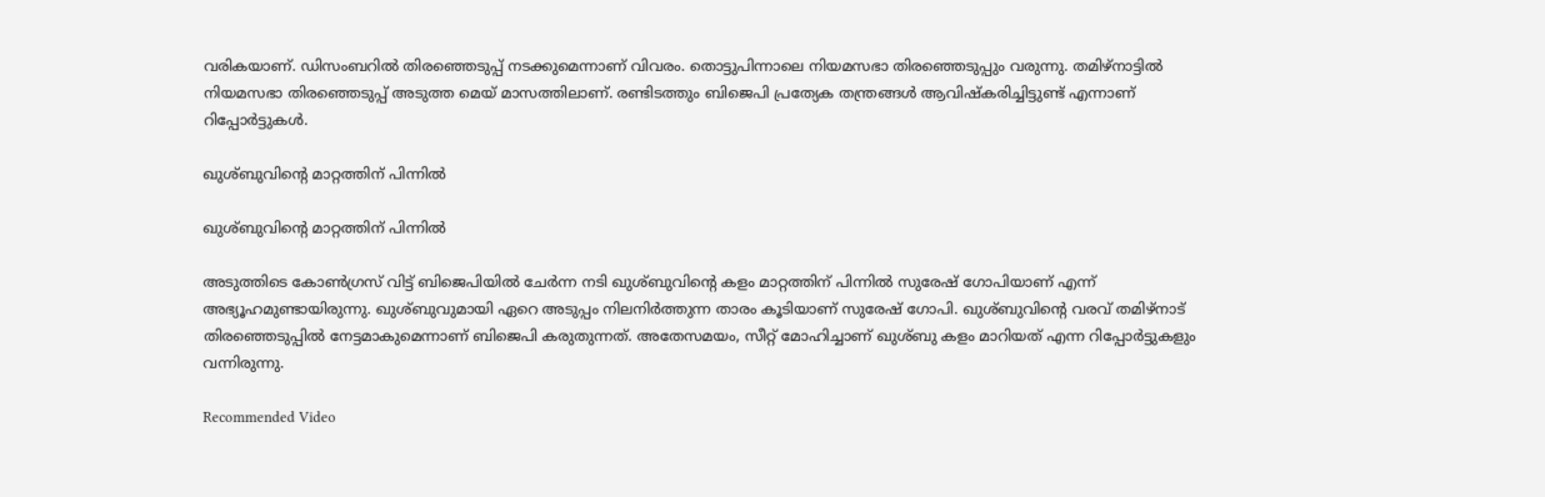വരികയാണ്. ഡിസംബറില്‍ തിരഞ്ഞെടുപ്പ് നടക്കുമെന്നാണ് വിവരം. തൊട്ടുപിന്നാലെ നിയമസഭാ തിരഞ്ഞെടുപ്പും വരുന്നു. തമിഴ്‌നാട്ടില്‍ നിയമസഭാ തിരഞ്ഞെടുപ്പ് അടുത്ത മെയ് മാസത്തിലാണ്. രണ്ടിടത്തും ബിജെപി പ്രത്യേക തന്ത്രങ്ങള്‍ ആവിഷ്‌കരിച്ചിട്ടുണ്ട് എന്നാണ് റിപ്പോര്‍ട്ടുകള്‍.

ഖുശ്ബുവിന്റെ മാറ്റത്തിന് പിന്നില്‍

ഖുശ്ബുവിന്റെ മാറ്റത്തിന് പിന്നില്‍

അടുത്തിടെ കോണ്‍ഗ്രസ് വിട്ട് ബിജെപിയില്‍ ചേര്‍ന്ന നടി ഖുശ്ബുവിന്റെ കളം മാറ്റത്തിന് പിന്നില്‍ സുരേഷ് ഗോപിയാണ് എന്ന് അഭ്യൂഹമുണ്ടായിരുന്നു. ഖുശ്ബുവുമായി ഏറെ അടുപ്പം നിലനിര്‍ത്തുന്ന താരം കൂടിയാണ് സുരേഷ് ഗോപി. ഖുശ്ബുവിന്റെ വരവ് തമിഴ്‌നാട് തിരഞ്ഞെടുപ്പില്‍ നേട്ടമാകുമെന്നാണ് ബിജെപി കരുതുന്നത്. അതേസമയം, സീറ്റ് മോഹിച്ചാണ് ഖുശ്ബു കളം മാറിയത് എന്ന റിപ്പോര്‍ട്ടുകളും വന്നിരുന്നു.

Recommended Video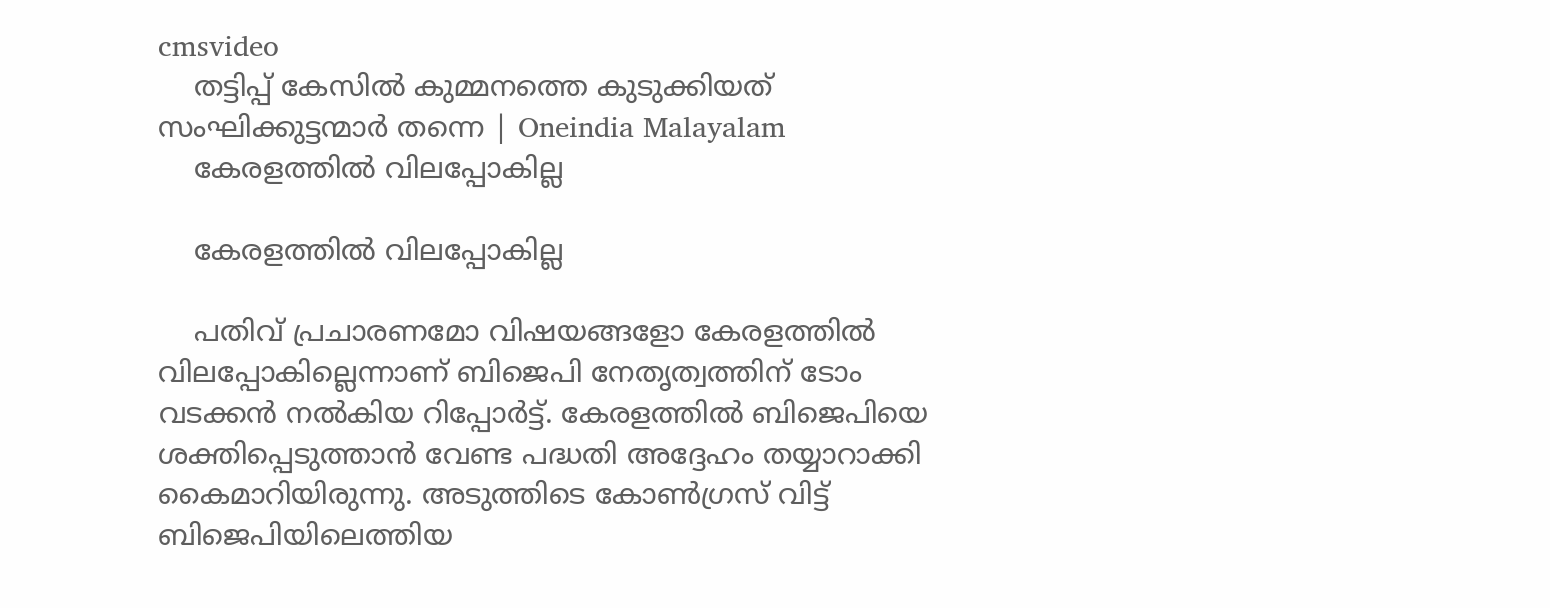cmsvideo
    തട്ടിപ്പ് കേസിൽ കുമ്മനത്തെ കുടുക്കിയത് സംഘിക്കുട്ടന്മാർ തന്നെ | Oneindia Malayalam
    കേരളത്തില്‍ വിലപ്പോകില്ല

    കേരളത്തില്‍ വിലപ്പോകില്ല

    പതിവ് പ്രചാരണമോ വിഷയങ്ങളോ കേരളത്തില്‍ വിലപ്പോകില്ലെന്നാണ് ബിജെപി നേതൃത്വത്തിന് ടോം വടക്കന്‍ നല്‍കിയ റിപ്പോര്‍ട്ട്. കേരളത്തില്‍ ബിജെപിയെ ശക്തിപ്പെടുത്താന്‍ വേണ്ട പദ്ധതി അദ്ദേഹം തയ്യാറാക്കി കൈമാറിയിരുന്നു. അടുത്തിടെ കോണ്‍ഗ്രസ് വിട്ട് ബിജെപിയിലെത്തിയ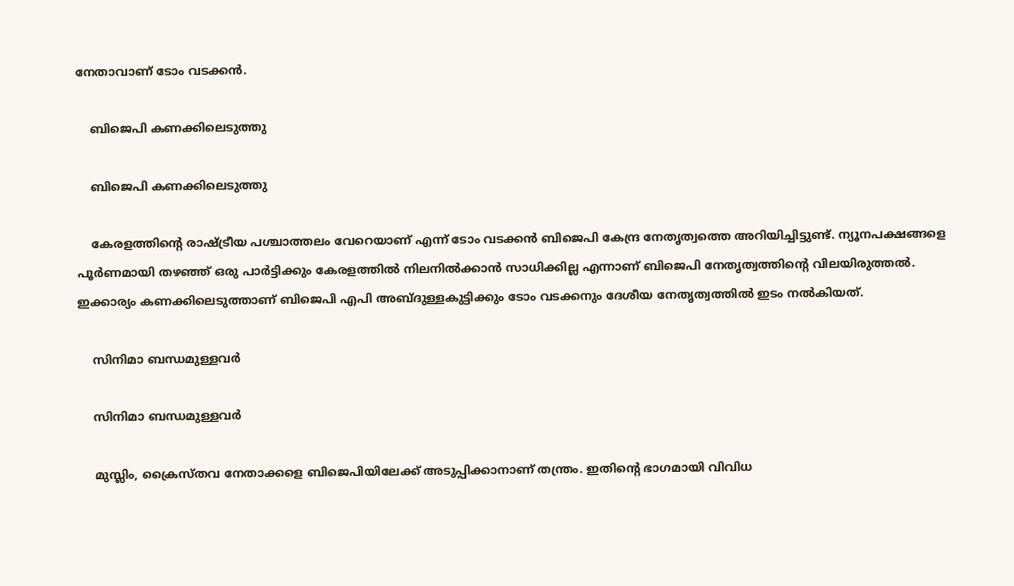നേതാവാണ് ടോം വടക്കന്‍.

    ബിജെപി കണക്കിലെടുത്തു

    ബിജെപി കണക്കിലെടുത്തു

    കേരളത്തിന്റെ രാഷ്ട്രീയ പശ്ചാത്തലം വേറെയാണ് എന്ന് ടോം വടക്കന്‍ ബിജെപി കേന്ദ്ര നേതൃത്വത്തെ അറിയിച്ചിട്ടുണ്ട്. ന്യൂനപക്ഷങ്ങളെ പൂര്‍ണമായി തഴഞ്ഞ് ഒരു പാര്‍ട്ടിക്കും കേരളത്തില്‍ നിലനില്‍ക്കാന്‍ സാധിക്കില്ല എന്നാണ് ബിജെപി നേതൃത്വത്തിന്റെ വിലയിരുത്തല്‍. ഇക്കാര്യം കണക്കിലെടുത്താണ് ബിജെപി എപി അബ്ദുള്ളകുട്ടിക്കും ടോം വടക്കനും ദേശീയ നേതൃത്വത്തില്‍ ഇടം നല്‍കിയത്.

    സിനിമാ ബന്ധമുള്ളവര്‍

    സിനിമാ ബന്ധമുള്ളവര്‍

    മുസ്ലിം, ക്രൈസ്തവ നേതാക്കളെ ബിജെപിയിലേക്ക് അടുപ്പിക്കാനാണ് തന്ത്രം. ഇതിന്റെ ഭാഗമായി വിവിധ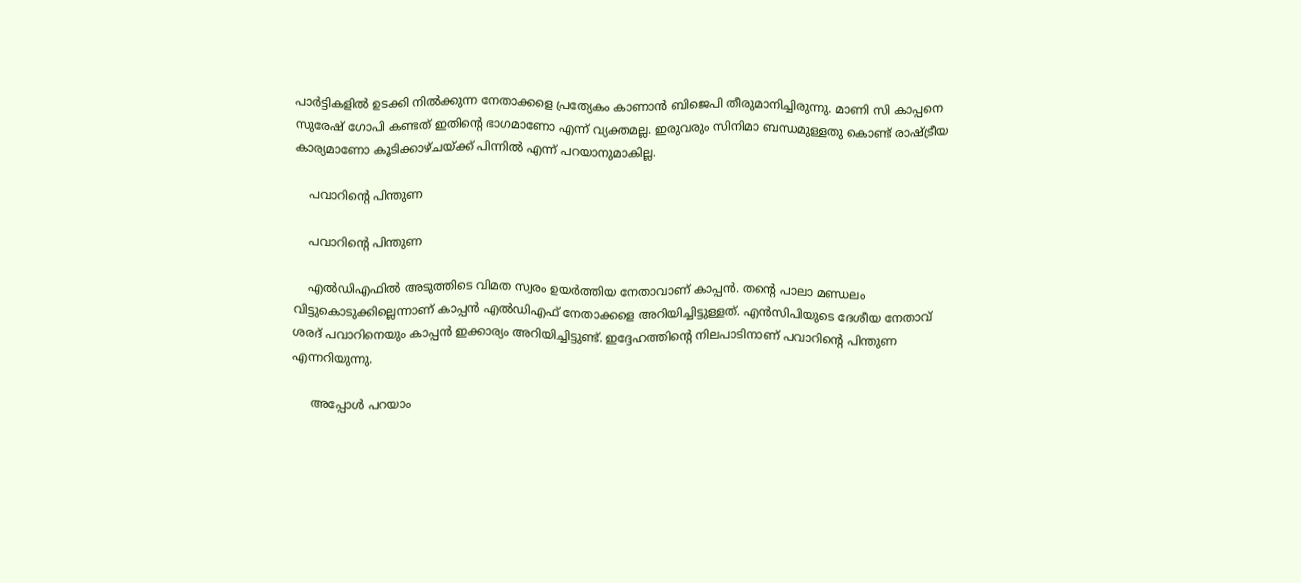പാര്‍ട്ടികളില്‍ ഉടക്കി നില്‍ക്കുന്ന നേതാക്കളെ പ്രത്യേകം കാണാന്‍ ബിജെപി തീരുമാനിച്ചിരുന്നു. മാണി സി കാപ്പനെ സുരേഷ് ഗോപി കണ്ടത് ഇതിന്റെ ഭാഗമാണോ എന്ന് വ്യക്തമല്ല. ഇരുവരും സിനിമാ ബന്ധമുള്ളതു കൊണ്ട് രാഷ്ട്രീയ കാര്യമാണോ കൂടിക്കാഴ്ചയ്ക്ക് പിന്നില്‍ എന്ന് പറയാനുമാകില്ല.

    പവാറിന്റെ പിന്തുണ

    പവാറിന്റെ പിന്തുണ

    എല്‍ഡിഎഫില്‍ അടുത്തിടെ വിമത സ്വരം ഉയര്‍ത്തിയ നേതാവാണ് കാപ്പന്‍. തന്റെ പാലാ മണ്ഡലം വിട്ടുകൊടുക്കില്ലെന്നാണ് കാപ്പന്‍ എല്‍ഡിഎഫ് നേതാക്കളെ അറിയിച്ചിട്ടുള്ളത്. എന്‍സിപിയുടെ ദേശീയ നേതാവ് ശരദ് പവാറിനെയും കാപ്പന്‍ ഇക്കാര്യം അറിയിച്ചിട്ടുണ്ട്. ഇദ്ദേഹത്തിന്റെ നിലപാടിനാണ് പവാറിന്റെ പിന്തുണ എന്നറിയുന്നു.

     അപ്പോള്‍ പറയാം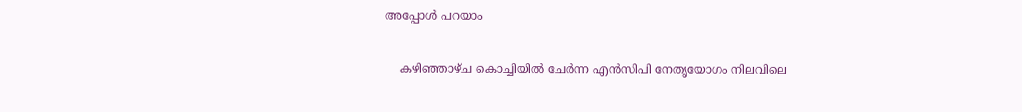അപ്പോള്‍ പറയാം

    കഴിഞ്ഞാഴ്ച കൊച്ചിയില്‍ ചേര്‍ന്ന എന്‍സിപി നേതൃയോഗം നിലവിലെ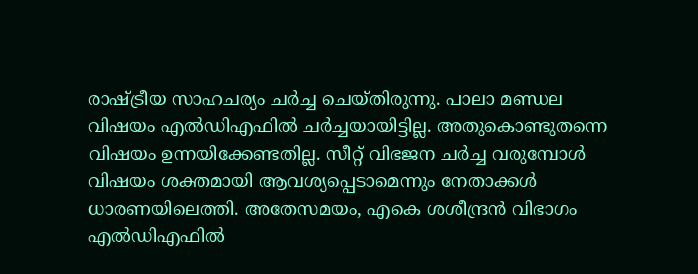രാഷ്ട്രീയ സാഹചര്യം ചര്‍ച്ച ചെയ്തിരുന്നു. പാലാ മണ്ഡല വിഷയം എല്‍ഡിഎഫില്‍ ചര്‍ച്ചയായിട്ടില്ല. അതുകൊണ്ടുതന്നെ വിഷയം ഉന്നയിക്കേണ്ടതില്ല. സീറ്റ് വിഭജന ചര്‍ച്ച വരുമ്പോള്‍ വിഷയം ശക്തമായി ആവശ്യപ്പെടാമെന്നും നേതാക്കള്‍ ധാരണയിലെത്തി. അതേസമയം, എകെ ശശീന്ദ്രന്‍ വിഭാഗം എല്‍ഡിഎഫില്‍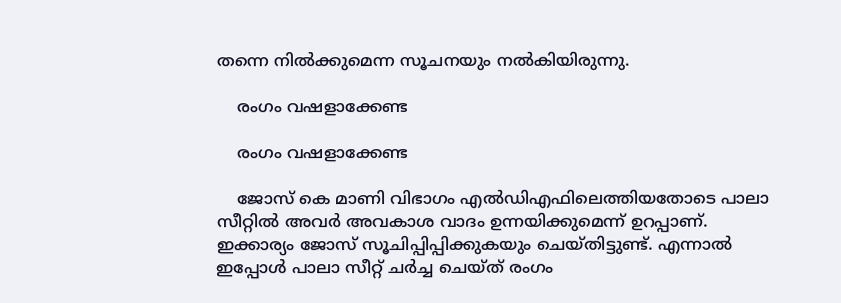തന്നെ നില്‍ക്കുമെന്ന സൂചനയും നല്‍കിയിരുന്നു.

    രംഗം വഷളാക്കേണ്ട

    രംഗം വഷളാക്കേണ്ട

    ജോസ് കെ മാണി വിഭാഗം എല്‍ഡിഎഫിലെത്തിയതോടെ പാലാ സീറ്റില്‍ അവര്‍ അവകാശ വാദം ഉന്നയിക്കുമെന്ന് ഉറപ്പാണ്. ഇക്കാര്യം ജോസ് സൂചിപ്പിപ്പിക്കുകയും ചെയ്തിട്ടുണ്ട്. എന്നാല്‍ ഇപ്പോള്‍ പാലാ സീറ്റ് ചര്‍ച്ച ചെയ്ത് രംഗം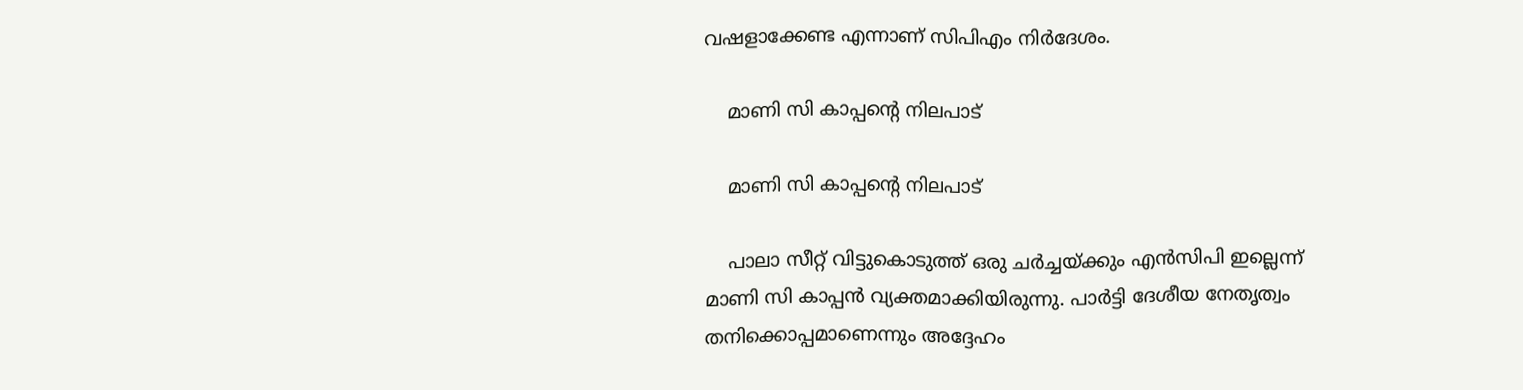വഷളാക്കേണ്ട എന്നാണ് സിപിഎം നിര്‍ദേശം.

    മാണി സി കാപ്പന്റെ നിലപാട്

    മാണി സി കാപ്പന്റെ നിലപാട്

    പാലാ സീറ്റ് വിട്ടുകൊടുത്ത് ഒരു ചര്‍ച്ചയ്ക്കും എന്‍സിപി ഇല്ലെന്ന് മാണി സി കാപ്പന്‍ വ്യക്തമാക്കിയിരുന്നു. പാര്‍ട്ടി ദേശീയ നേതൃത്വം തനിക്കൊപ്പമാണെന്നും അദ്ദേഹം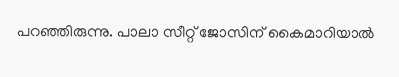പറഞ്ഞിരുന്നു. പാലാ സീറ്റ് ജോസിന് കൈമാറിയാല്‍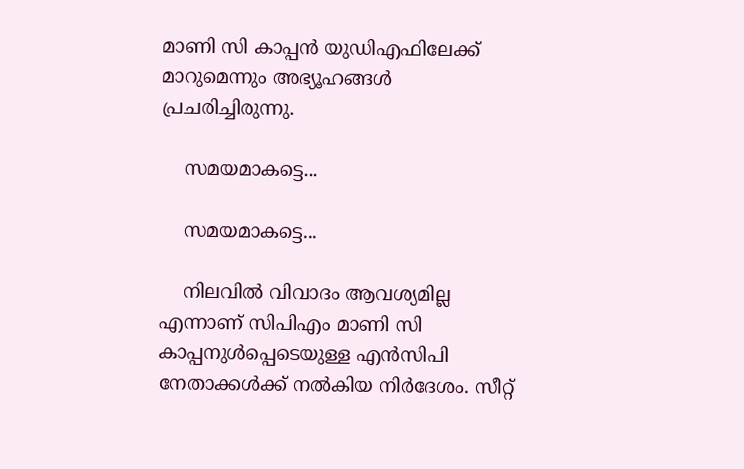മാണി സി കാപ്പന്‍ യുഡിഎഫിലേക്ക് മാറുമെന്നും അഭ്യൂഹങ്ങള്‍ പ്രചരിച്ചിരുന്നു.

    സമയമാകട്ടെ...

    സമയമാകട്ടെ...

    നിലവില്‍ വിവാദം ആവശ്യമില്ല എന്നാണ് സിപിഎം മാണി സി കാപ്പനുള്‍പ്പെടെയുള്ള എന്‍സിപി നേതാക്കള്‍ക്ക് നല്‍കിയ നിര്‍ദേശം. സീറ്റ്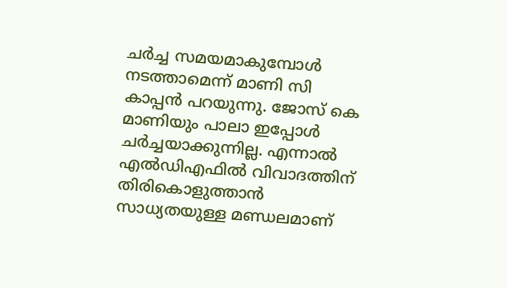ചര്‍ച്ച സമയമാകുമ്പോള്‍ നടത്താമെന്ന് മാണി സി കാപ്പന്‍ പറയുന്നു. ജോസ് കെ മാണിയും പാലാ ഇപ്പോള്‍ ചര്‍ച്ചയാക്കുന്നില്ല. എന്നാല്‍ എല്‍ഡിഎഫില്‍ വിവാദത്തിന് തിരികൊളുത്താന്‍ സാധ്യതയുള്ള മണ്ഡലമാണ്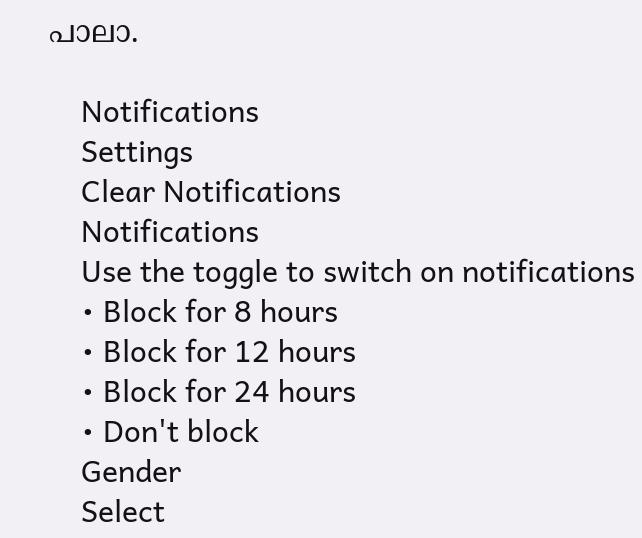പാലാ.

    Notifications
    Settings
    Clear Notifications
    Notifications
    Use the toggle to switch on notifications
    • Block for 8 hours
    • Block for 12 hours
    • Block for 24 hours
    • Don't block
    Gender
    Select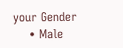your Gender
    • Male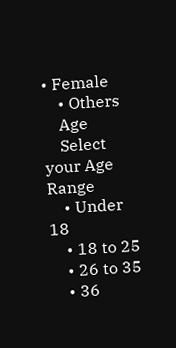• Female
    • Others
    Age
    Select your Age Range
    • Under 18
    • 18 to 25
    • 26 to 35
    • 36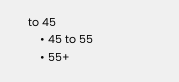to 45
    • 45 to 55
    • 55+